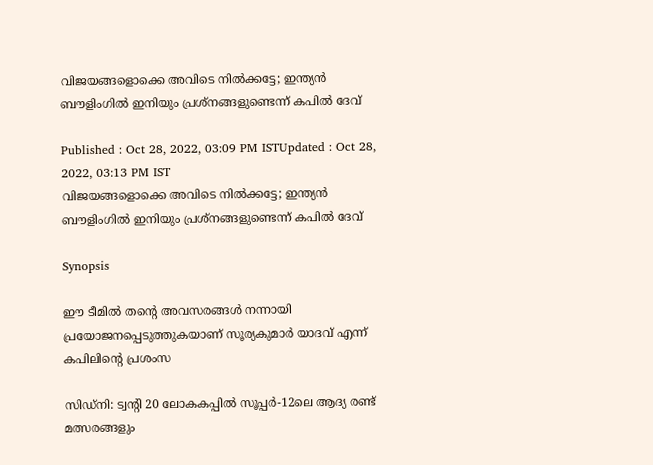വിജയങ്ങളൊക്കെ അവിടെ നില്‍ക്കട്ടേ; ഇന്ത്യന്‍ ബൗളിംഗില്‍ ഇനിയും പ്രശ്നങ്ങളുണ്ടെന്ന് കപില്‍ ദേവ്

Published : Oct 28, 2022, 03:09 PM ISTUpdated : Oct 28, 2022, 03:13 PM IST
വിജയങ്ങളൊക്കെ അവിടെ നില്‍ക്കട്ടേ; ഇന്ത്യന്‍ ബൗളിംഗില്‍ ഇനിയും പ്രശ്നങ്ങളുണ്ടെന്ന് കപില്‍ ദേവ്

Synopsis

ഈ ടീമില്‍ തന്‍റെ അവസരങ്ങള്‍ നന്നായി പ്രയോജനപ്പെടുത്തുകയാണ് സൂര്യകുമാർ യാദവ് എന്ന് കപിലിന്‍റെ പ്രശംസ

സിഡ്‍നി: ട്വന്‍റി 20 ലോകകപ്പില്‍ സൂപ്പർ-12ലെ ആദ്യ രണ്ട് മത്സരങ്ങളും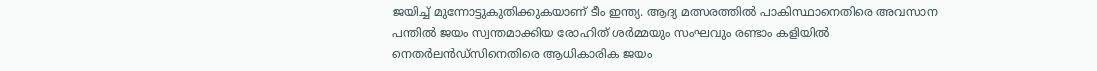ജയിച്ച് മുന്നോട്ടുകുതിക്കുകയാണ് ടീം ഇന്ത്യ. ആദ്യ മത്സരത്തില്‍ പാകിസ്ഥാനെതിരെ അവസാന പന്തില്‍ ജയം സ്വന്തമാക്കിയ രോഹിത് ശർമ്മയും സംഘവും രണ്ടാം കളിയില്‍ നെതർലന്‍ഡ്സിനെതിരെ ആധികാരിക ജയം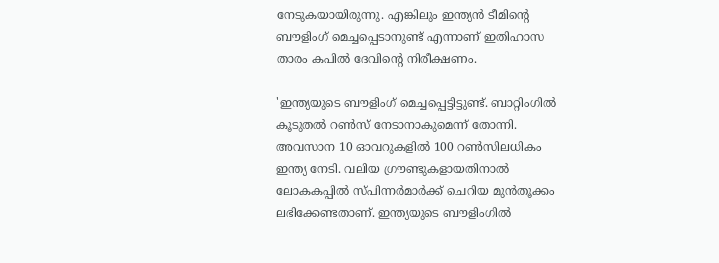നേടുകയായിരുന്നു. എങ്കിലും ഇന്ത്യന്‍ ടീമിന്‍റെ ബൗളിംഗ് മെച്ചപ്പെടാനുണ്ട് എന്നാണ് ഇതിഹാസ താരം കപില്‍ ദേവിന്‍റെ നിരീക്ഷണം.

'ഇന്ത്യയുടെ ബൗളിംഗ് മെച്ചപ്പെട്ടിട്ടുണ്ട്. ബാറ്റിംഗില്‍ കൂടുതല്‍ റണ്‍സ് നേടാനാകുമെന്ന് തോന്നി. അവസാന 10 ഓവറുകളില്‍ 100 റണ്‍സിലധികം ഇന്ത്യ നേടി. വലിയ ഗ്രൗണ്ടുകളായതിനാല്‍ ലോകകപ്പില്‍ സ്പിന്നർമാർക്ക് ചെറിയ മുന്‍തൂക്കം ലഭിക്കേണ്ടതാണ്. ഇന്ത്യയുടെ ബൗളിംഗില്‍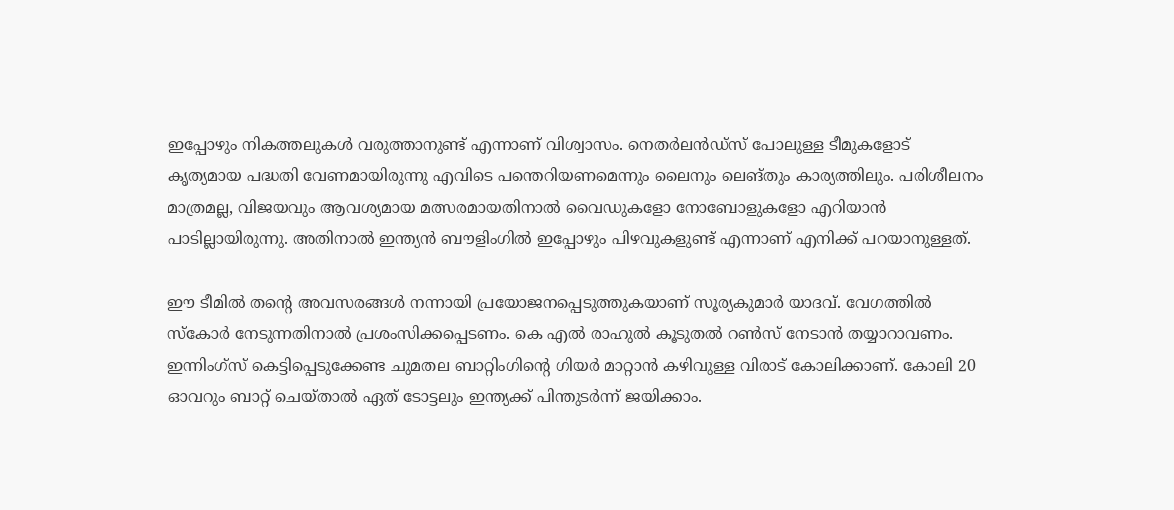ഇപ്പോഴും നികത്തലുകള്‍ വരുത്താനുണ്ട് എന്നാണ് വിശ്വാസം. നെതർലന്‍ഡ്സ് പോലുള്ള ടീമുകളോട് കൃത്യമായ പദ്ധതി വേണമായിരുന്നു എവിടെ പന്തെറിയണമെന്നും ലൈനും ലെങ്തും കാര്യത്തിലും. പരിശീലനം മാത്രമല്ല, വിജയവും ആവശ്യമായ മത്സരമായതിനാല്‍ വൈഡുകളോ നോബോളുകളോ എറിയാന്‍ പാടില്ലായിരുന്നു. അതിനാല്‍ ഇന്ത്യന്‍ ബൗളിംഗില്‍ ഇപ്പോഴും പിഴവുകളുണ്ട് എന്നാണ് എനിക്ക് പറയാനുള്ളത്.

ഈ ടീമില്‍ തന്‍റെ അവസരങ്ങള്‍ നന്നായി പ്രയോജനപ്പെടുത്തുകയാണ് സൂര്യകുമാർ യാദവ്. വേഗത്തില്‍ സ്കോർ നേടുന്നതിനാല്‍ പ്രശംസിക്കപ്പെടണം. കെ എല്‍ രാഹുല്‍ കൂടുതല്‍ റണ്‍സ് നേടാന്‍ തയ്യാറാവണം. ഇന്നിംഗ്സ് കെട്ടിപ്പെടുക്കേണ്ട ചുമതല ബാറ്റിംഗിന്‍റെ ഗിയർ മാറ്റാന്‍ കഴിവുള്ള വിരാട് കോലിക്കാണ്. കോലി 20 ഓവറും ബാറ്റ് ചെയ്താല്‍ ഏത് ടോട്ടലും ഇന്ത്യക്ക് പിന്തുടർന്ന് ജയിക്കാം.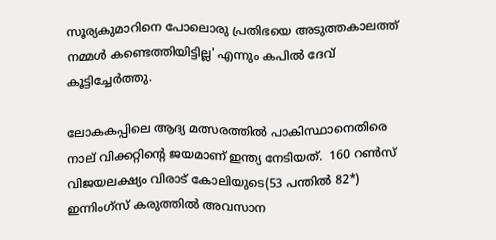സൂര്യകുമാറിനെ പോലൊരു പ്രതിഭയെ അടുത്തകാലത്ത് നമ്മള്‍ കണ്ടെത്തിയിട്ടില്ല' എന്നും കപില്‍ ദേവ് കൂട്ടിച്ചേർത്തു.

ലോകകപ്പിലെ ആദ്യ മത്സരത്തില്‍ പാകിസ്ഥാനെതിരെ നാല് വിക്കറ്റിന്‍റെ ജയമാണ് ഇന്ത്യ നേടിയത്.  160 റണ്‍സ് വിജയലക്ഷ്യം വിരാട് കോലിയുടെ(53 പന്തില്‍ 82*) ഇന്നിംഗ്സ് കരുത്തില്‍ അവസാന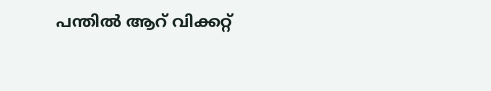പന്തില്‍ ആറ് വിക്കറ്റ്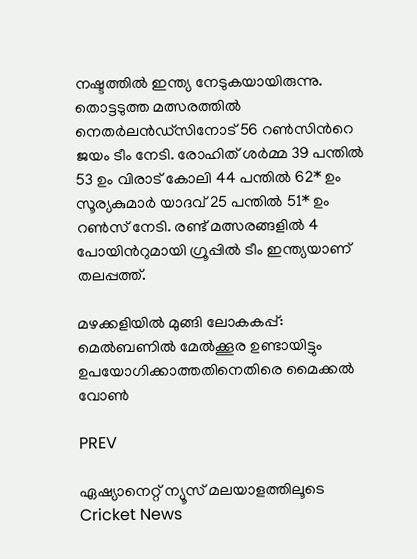നഷ്ടത്തില്‍ ഇന്ത്യ നേടുകയായിരുന്നു. തൊട്ടടുത്ത മത്സരത്തില്‍ നെതർലന്‍ഡ്സിനോട് 56 റണ്‍സിന്‍റെ ജയം ടീം നേടി. രോഹിത് ശർമ്മ 39 പന്തില്‍ 53 ഉം വിരാട് കോലി 44 പന്തില്‍ 62* ഉം സൂര്യകുമാർ യാദവ് 25 പന്തില്‍ 51* ഉം റണ്‍സ് നേടി. രണ്ട് മത്സരങ്ങളില്‍ 4 പോയിന്‍റുമായി ഗ്രൂപ്പില്‍ ടീം ഇന്ത്യയാണ് തലപ്പത്ത്.

മഴക്കളിയില്‍ മുങ്ങി ലോകകപ്പ്: മെല്‍ബണില്‍ മേല്‍ക്കൂര ഉണ്ടായിട്ടും ഉപയോഗിക്കാത്തതിനെതിരെ മൈക്കല്‍ വോണ്‍

PREV

ഏഷ്യാനെറ്റ് ന്യൂസ് മലയാളത്തിലൂടെ  Cricket News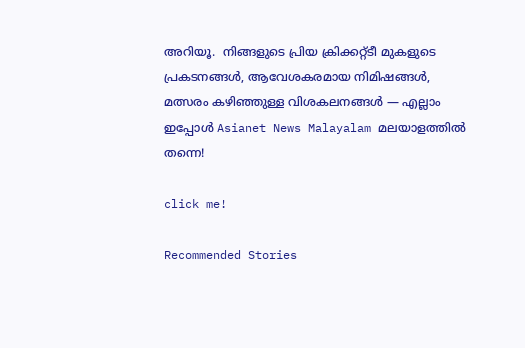അറിയൂ.  നിങ്ങളുടെ പ്രിയ ക്രിക്കറ്റ്ടീ മുകളുടെ പ്രകടനങ്ങൾ, ആവേശകരമായ നിമിഷങ്ങൾ, മത്സരം കഴിഞ്ഞുള്ള വിശകലനങ്ങൾ — എല്ലാം ഇപ്പോൾ Asianet News Malayalam മലയാളത്തിൽ തന്നെ!

click me!

Recommended Stories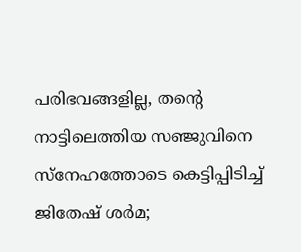പരിഭവങ്ങളില്ല, തന്‍റെ നാട്ടിലെത്തിയ സഞ്ജുവിനെ സ്നേഹത്തോടെ കെട്ടിപ്പിടിച്ച് ജിതേഷ് ശര്‍മ;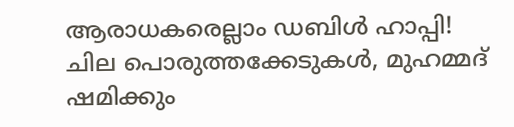ആരാധകരെല്ലാം ഡബിൾ ഹാപ്പി!
ചില പൊരുത്തക്കേടുകൾ, മുഹമ്മദ് ഷമിക്കും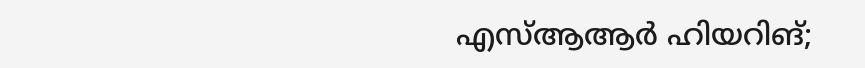എസ്ആആർ ഹിയറിങ്;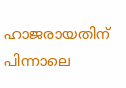ഹാജരായതിന് പിന്നാലെ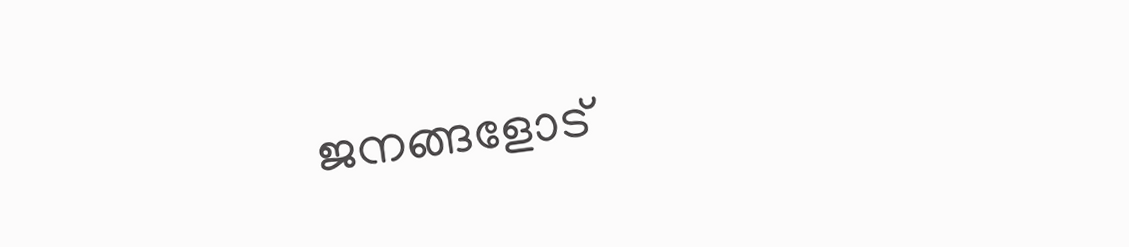ജനങ്ങളോട്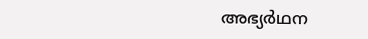അഭ്യർഥന